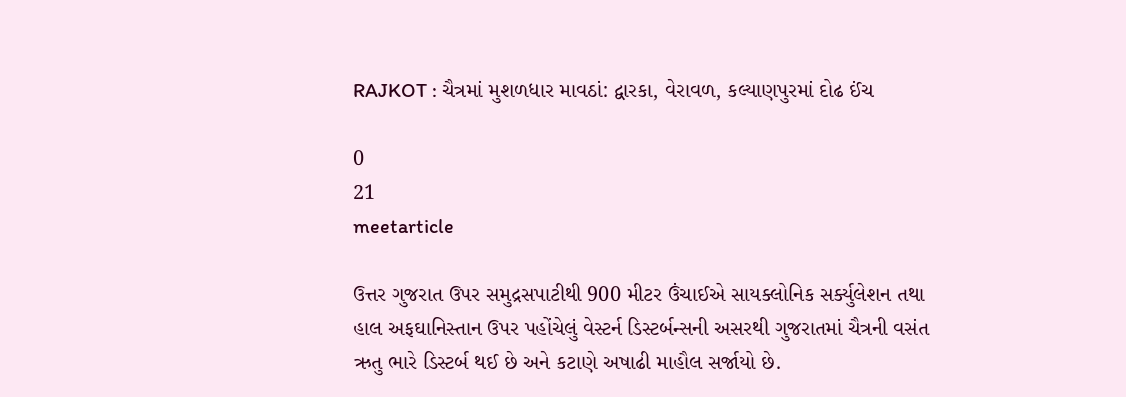RAJKOT : ચૈત્રમાં મુશળધાર માવઠાં: દ્વારકા, વેરાવળ, કલ્યાણપુરમાં દોઢ ઈંચ

0
21
meetarticle

ઉત્તર ગુજરાત ઉપર સમુદ્રસપાટીથી 900 મીટર ઉંચાઈએ સાયક્લોનિક સર્ક્યુલેશન તથા હાલ અફઘાનિસ્તાન ઉપર પહોંચેલું વેસ્ટર્ન ડિસ્ટર્બન્સની અસરથી ગુજરાતમાં ચૈત્રની વસંત ઋતુ ભારે ડિસ્ટર્બ થઈ છે અને કટાણે અષાઢી માહૌલ સર્જાયો છે.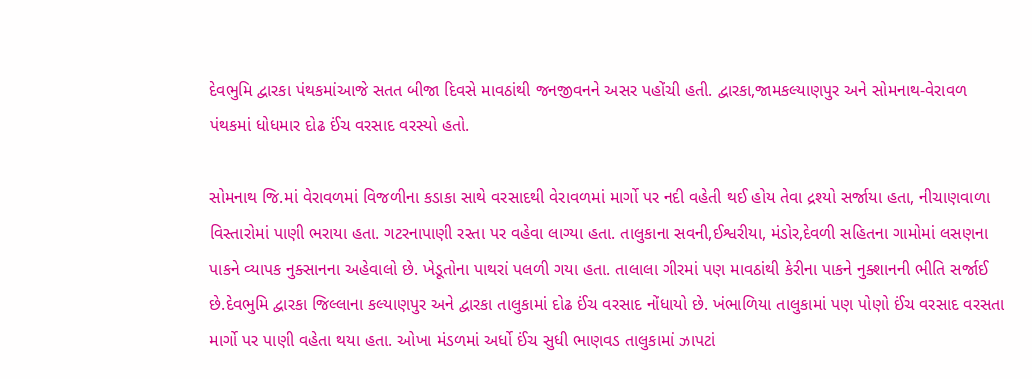દેવભુમિ દ્વારકા પંથકમાંઆજે સતત બીજા દિવસે માવઠાંથી જનજીવનને અસર પહોંચી હતી. દ્વારકા,જામકલ્યાણપુર અને સોમનાથ-વેરાવળ પંથકમાં ધોધમાર દોઢ ઈંચ વરસાદ વરસ્યો હતો.

સોમનાથ જિ.માં વેરાવળમાં વિજળીના કડાકા સાથે વરસાદથી વેરાવળમાં માર્ગો પર નદી વહેતી થઈ હોય તેવા દ્રશ્યો સર્જાયા હતા, નીચાણવાળા વિસ્તારોમાં પાણી ભરાયા હતા. ગટરનાપાણી રસ્તા પર વહેવા લાગ્યા હતા. તાલુકાના સવની,ઈશ્વરીયા, મંડોર,દેવળી સહિતના ગામોમાં લસણના પાકને વ્યાપક નુક્સાનના અહેવાલો છે. ખેડૂતોના પાથરાં પલળી ગયા હતા. તાલાલા ગીરમાં પણ માવઠાંથી કેરીના પાકને નુક્શાનની ભીતિ સર્જાઈ છે.દેવભુમિ દ્વારકા જિલ્લાના કલ્યાણપુર અને દ્વારકા તાલુકામાં દોઢ ઈંચ વરસાદ નોંધાયો છે. ખંભાળિયા તાલુકામાં પણ પોણો ઈંચ વરસાદ વરસતા માર્ગો પર પાણી વહેતા થયા હતા. ઓખા મંડળમાં અર્ધો ઈંચ સુધી ભાણવડ તાલુકામાં ઝાપટાં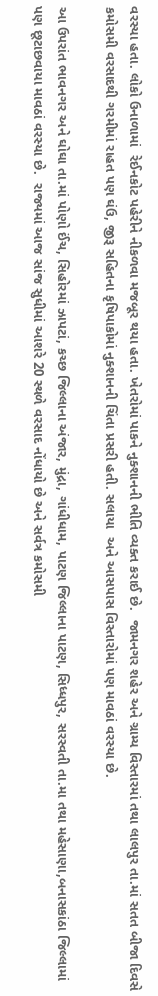વરસ્યા હતા. લોકો ઉનાળામાં  રેઈનકોટ પહેરીને નીકળવા મજબૂર થયા હતા. ખેતરોમાં પાકને નુક્શાનની ભીતિ વ્યક્ત કરાઈ છે.  જામનગર શહેર અને ગ્રામ્ય વિસ્તારમાં તથા લાલપુર તા.માં સતત બીજા દિવસે કમોસમી વરસાદથી ગરમીમાં રાહત પણ ઘંઉ, જીરૂ સહિતના કૃષિપાકોમાં નુક્શાનની ચિંતા પ્રસરી હતી. સલાયા  અને આસપાસ વિસ્તારોમાં પણ માવઠાં વરસ્યા છે.

આ ઉપરાંત ભાવનગર અને ઘોઘા તા.માં પોણો ઈંચ, સિહોરમાં ઝાપટાં, કચ્છ જિલ્લાના અંજાર, મુંદ્રા, ગાંધીધામ, પાટણ જિલ્લાના પાટણ, સિધ્ધપુર, સરસ્વતી તા.મા તથા મહેસાણા,બનાસકાંઠા જિલ્લામાં પણ છૂટાછવાયા માવઠાં વરસ્યા છે.  રાજ્યમાં આજ સાંજ સુધીમાં આશરે 20 સ્થળે વરસાદ નોંધાયો છે અને સર્વત્ર કમોસમી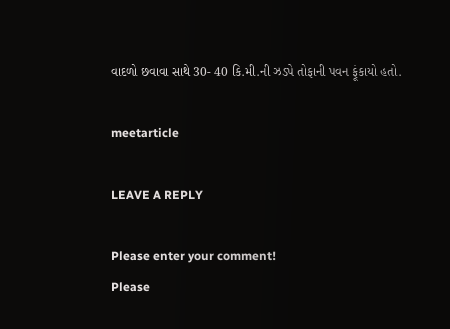વાદળો છવાવા સાથે 30- 40 કિ.મી.ની ઝડપે તોફાની પવન ફૂંકાયો હતો.

meetarticle

LEAVE A REPLY

Please enter your comment!
Please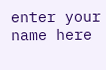enter your name here